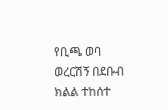የቢጫ ወባ ወረርሽኝ በደቡብ ክልል ተከሰተ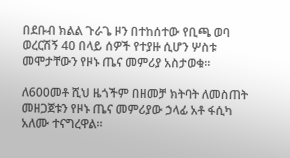በደቡብ ክልል ጉራጌ ዞን በተከሰተው የቢጫ ወባ ወረርሽኝ 40 በላይ ሰዎች የተያዙ ሲሆን ሦስቱ መሞታቸውን የዞኑ ጤና መምሪያ አስታወቁ።

ለ600መቶ ሺህ ዜጎችም በዘመቻ ክትባት ለመስጠት መዘጋጀቱን የዞኑ ጤና መምሪያው ኃላፊ አቶ ፋሲካ አለሙ ተናግረዋል።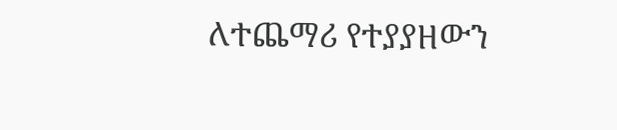ለተጨማሪ የተያያዘውን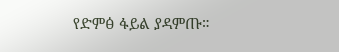የድምፅ ፋይል ያዳምጡ።